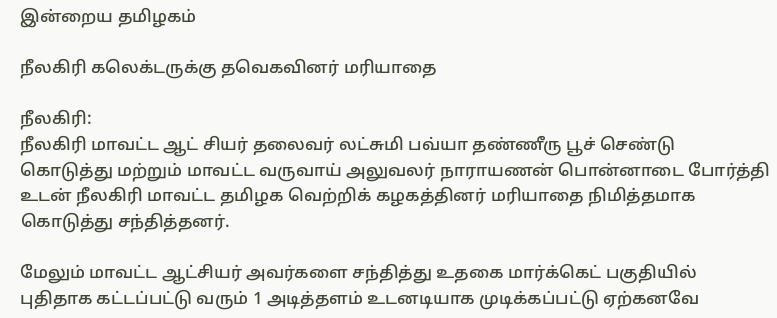இன்றைய தமிழகம்

நீலகிரி கலெக்டருக்கு தவெகவினர் மரியாதை

நீலகிரி:
நீலகிரி மாவட்ட ஆட் சியர் தலைவர் லட்சுமி பவ்யா தண்ணீரு பூச் செண்டு கொடுத்து மற்றும் மாவட்ட வருவாய் அலுவலர் நாராயணன் பொன்னாடை போர்த்தி உடன் நீலகிரி மாவட்ட தமிழக வெற்றிக் கழகத்தினர் மரியாதை நிமித்தமாக கொடுத்து சந்தித்தனர்.

மேலும் மாவட்ட ஆட்சியர் அவர்களை சந்தித்து உதகை மார்க்கெட் பகுதியில் புதிதாக கட்டப்பட்டு வரும் 1 அடித்தளம் உடனடியாக முடிக்கப்பட்டு ஏற்கனவே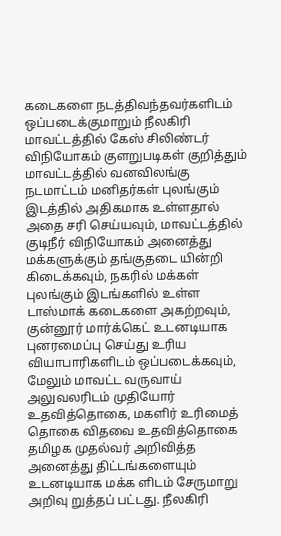கடைகளை நடத்திவந்தவர்களிடம் ஒப்படைக்குமாறும் நீலகிரி மாவட்டத்தில் கேஸ் சிலிண்டர் விநியோகம் குளறுபடிகள் குறித்தும் மாவட்டத்தில் வனவிலங்கு நடமாட்டம் மனிதர்கள் புலங்கும் இடத்தில் அதிகமாக உள்ளதால் அதை சரி செய்யவும், மாவட்டத்தில் குடிநீர் விநியோகம் அனைத்து மக்களுக்கும் தங்குதடை யின்றி கிடைக்கவும், நகரில் மக்கள் புலங்கும் இடங்களில் உள்ள டாஸ்மாக் கடைகளை அகற்றவும், குன்னூர் மார்க்கெட் உடனடியாக புனரமைப்பு செய்து உரிய வியாபாரிகளிடம் ஒப்படைக்கவும், மேலும் மாவட்ட வருவாய் அலுவலரிடம் முதியோர் உதவித்தொகை, மகளிர் உரிமைத் தொகை விதவை உதவித்தொகை தமிழக முதல்வர் அறிவித்த அனைத்து திட்டங்களையும் உடனடியாக மக்க ளிடம் சேருமாறு அறிவு றுத்தப் பட்டது. நீலகிரி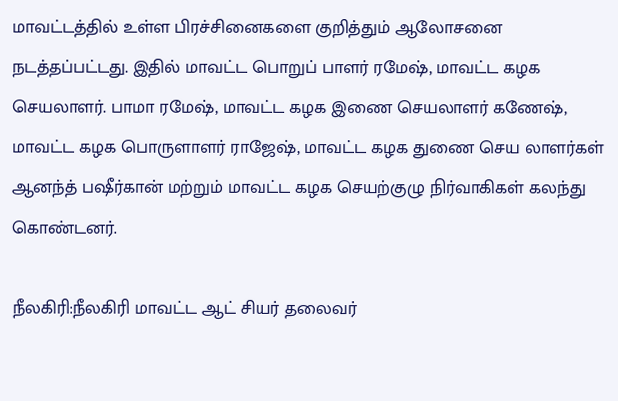மாவட்டத்தில் உள்ள பிரச்சினைகளை குறித்தும் ஆலோசனை நடத்தப்பட்டது. இதில் மாவட்ட பொறுப் பாளர் ரமேஷ், மாவட்ட கழக செயலாளர். பாமா ரமேஷ், மாவட்ட கழக இணை செயலாளர் கணேஷ், மாவட்ட கழக பொருளாளர் ராஜேஷ், மாவட்ட கழக துணை செய லாளர்கள் ஆனந்த் பஷீர்கான் மற்றும் மாவட்ட கழக செயற்குழு நிர்வாகிகள் கலந்து கொண்டனர்.

நீலகிரி:நீலகிரி மாவட்ட ஆட் சியர் தலைவர்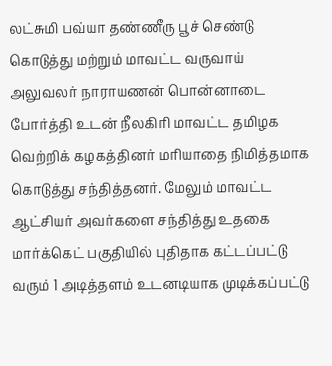லட்சுமி பவ்யா தண்ணீரு பூச் செண்டு கொடுத்து மற்றும் மாவட்ட வருவாய் அலுவலர் நாராயணன் பொன்னாடை போர்த்தி உடன் நீலகிரி மாவட்ட தமிழக வெற்றிக் கழகத்தினர் மரியாதை நிமித்தமாக கொடுத்து சந்தித்தனர். மேலும் மாவட்ட ஆட்சியர் அவர்களை சந்தித்து உதகை மார்க்கெட் பகுதியில் புதிதாக கட்டப்பட்டு வரும் 1 அடித்தளம் உடனடியாக முடிக்கப்பட்டு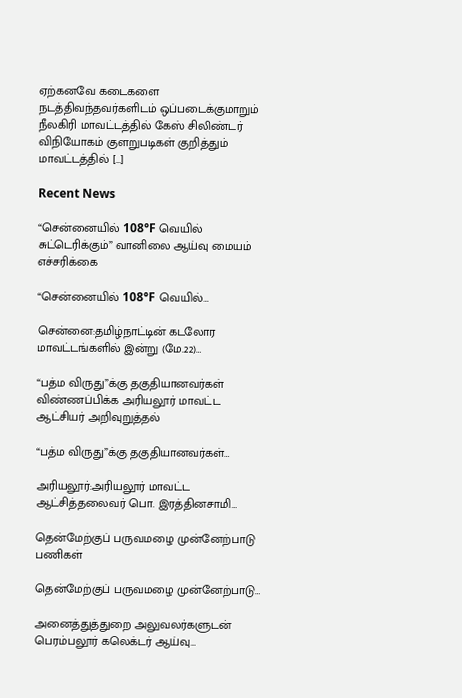ஏற்கனவே கடைகளை நடத்திவந்தவர்களிடம் ஒப்படைக்குமாறும் நீலகிரி மாவட்டத்தில் கேஸ் சிலிண்டர் விநியோகம் குளறுபடிகள் குறித்தும் மாவட்டத்தில் […]

Recent News

“சென்னையில் 108°F வெயில் சுட்டெரிக்கும்” வானிலை ஆய்வு மையம் எச்சரிக்கை

“சென்னையில் 108°F வெயில்…

சென்னை:தமிழ்நாட்டின் கடலோர மாவட்டங்களில் இன்று (மே.22)…

“பத்ம விருது”க்கு தகுதியானவர்கள் விண்ணப்பிக்க அரியலூர் மாவட்ட ஆட்சியர் அறிவுறுத்தல்

“பத்ம விருது”க்கு தகுதியானவர்கள்…

அரியலூர்:அரியலூர் மாவட்ட ஆட்சித்தலைவர் பொ. இரத்தினசாமி…

தென்மேற்குப் பருவமழை முன்னேற்பாடு பணிகள்

தென்மேற்குப் பருவமழை முன்னேற்பாடு…

அனைத்துத்துறை அலுவலர்களுடன் பெரம்பலூர் கலெக்டர் ஆய்வு…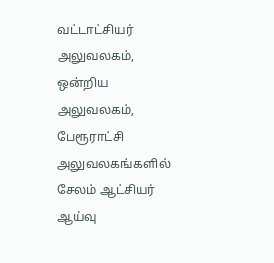வட்டாட்சியர் அலுவலகம், ஒன்றிய அலுவலகம், பேரூராட்சி அலுவலகங்களில் சேலம் ஆட்சியர் ஆய்வு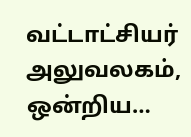வட்டாட்சியர் அலுவலகம், ஒன்றிய…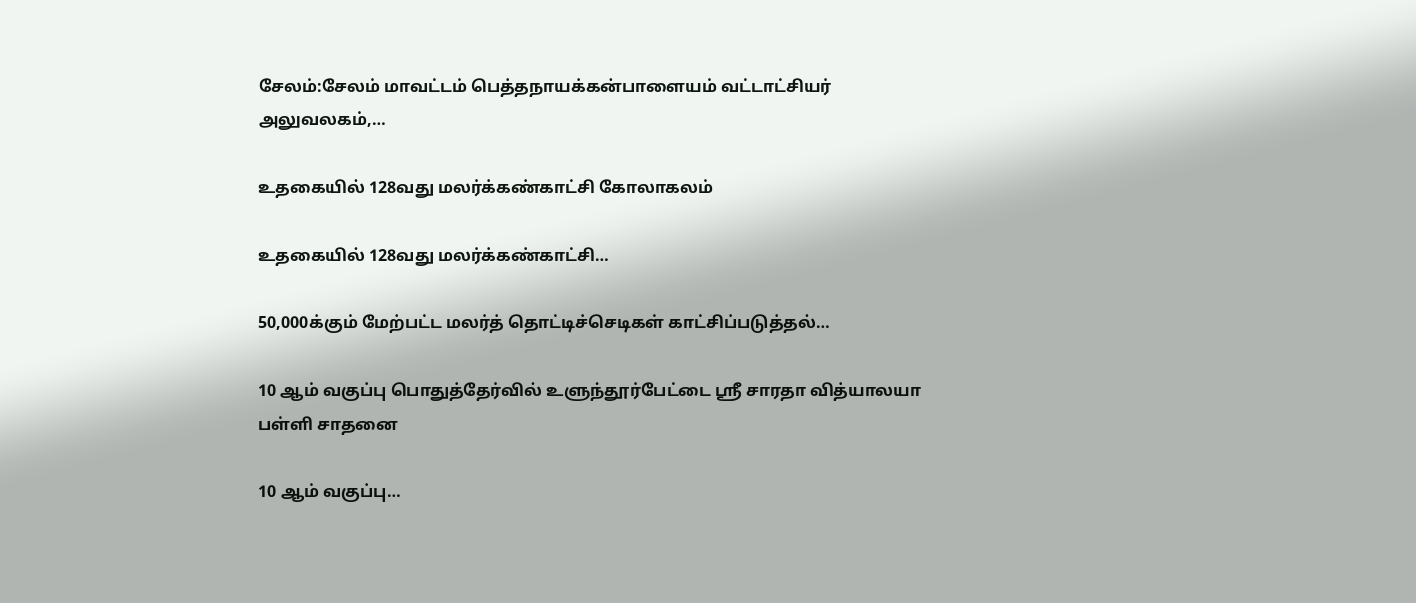சேலம்:சேலம் மாவட்டம் பெத்தநாயக்கன்பாளையம் வட்டாட்சியர் அலுவலகம்,…

உதகையில் 128வது மலர்க்கண்காட்சி கோலாகலம்

உதகையில் 128வது மலர்க்கண்காட்சி…

50,000க்கும் மேற்பட்ட மலர்த் தொட்டிச்செடிகள் காட்சிப்படுத்தல்…

10 ஆம் வகுப்பு பொதுத்தேர்வில் உளுந்தூர்பேட்டை ஸ்ரீ சாரதா வித்யாலயா பள்ளி சாதனை

10 ஆம் வகுப்பு…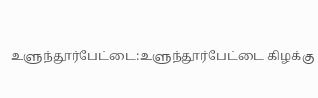உளுந்தூர்பேட்டை:உளுந்தூர்பேட்டை கிழக்கு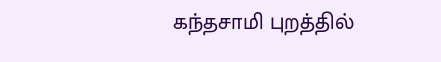கந்தசாமி புறத்தில்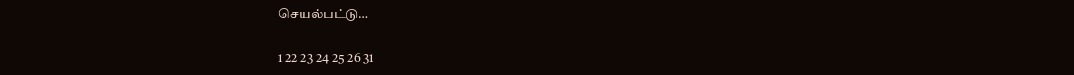செயல்பட்டு…

1 22 23 24 25 26 31